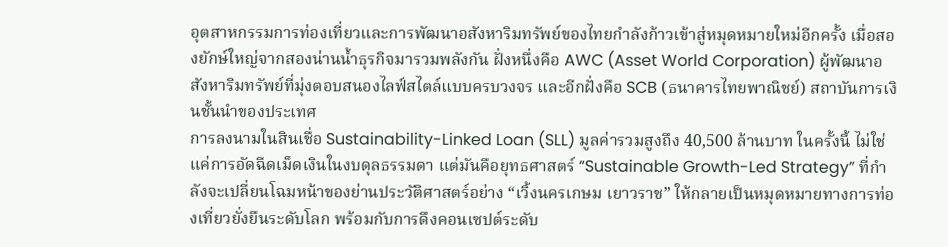อุตสาหกรรมการท่องเที่ยวและการพัฒนาอสังหาริมทรัพย์ของไทยกำลังก้าวเข้าสู่หมุดหมายใหม่อีกครั้ง เมื่อสองยักษ์ใหญ่จากสองน่านน้ำธุรกิจมารวมพลังกัน ฝั่งหนึ่งคือ AWC (Asset World Corporation) ผู้พัฒนาอสังหาริมทรัพย์ที่มุ่งตอบสนองไลฟ์สไตล์แบบครบวงจร และอีกฝั่งคือ SCB (ธนาคารไทยพาณิชย์) สถาบันการเงินชั้นนำของประเทศ
การลงนามในสินเชื่อ Sustainability-Linked Loan (SLL) มูลค่ารวมสูงถึง 40,500 ล้านบาท ในครั้งนี้ ไม่ใช่แค่การอัดฉีดเม็ดเงินในงบดุลธรรมดา แต่มันคือยุทธศาสตร์ “Sustainable Growth-Led Strategy” ที่กำลังจะเปลี่ยนโฉมหน้าของย่านประวัติศาสตร์อย่าง “เวิ้งนครเกษม เยาวราช” ให้กลายเป็นหมุดหมายทางการท่องเที่ยวยั่งยืนระดับโลก พร้อมกับการดึงคอนเซปต์ระดับ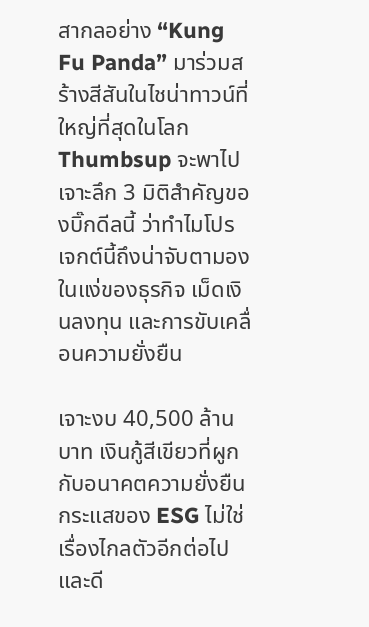สากลอย่าง “Kung Fu Panda” มาร่วมสร้างสีสันในไชน่าทาวน์ที่ใหญ่ที่สุดในโลก
Thumbsup จะพาไปเจาะลึก 3 มิติสำคัญของบิ๊กดีลนี้ ว่าทำไมโปรเจกต์นี้ถึงน่าจับตามองในแง่ของธุรกิจ เม็ดเงินลงทุน และการขับเคลื่อนความยั่งยืน

เจาะงบ 40,500 ล้านบาท เงินกู้สีเขียวที่ผูกกับอนาคตความยั่งยืน
กระแสของ ESG ไม่ใช่เรื่องไกลตัวอีกต่อไป และดี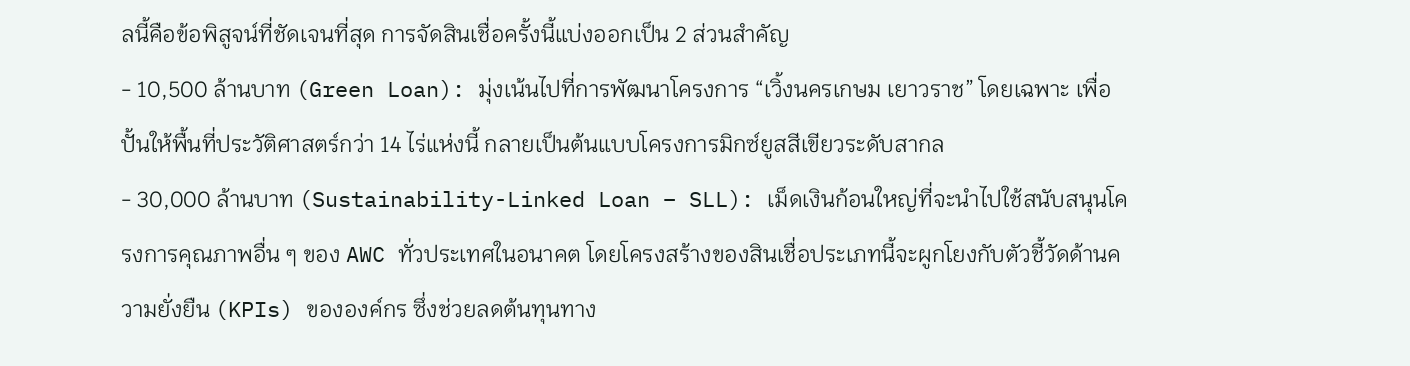ลนี้คือข้อพิสูจน์ที่ชัดเจนที่สุด การจัดสินเชื่อครั้งนี้แบ่งออกเป็น 2 ส่วนสำคัญ
- 10,500 ล้านบาท (Green Loan): มุ่งเน้นไปที่การพัฒนาโครงการ “เวิ้งนครเกษม เยาวราช” โดยเฉพาะ เพื่อปั้นให้พื้นที่ประวัติศาสตร์กว่า 14 ไร่แห่งนี้ กลายเป็นต้นแบบโครงการมิกซ์ยูสสีเขียวระดับสากล
- 30,000 ล้านบาท (Sustainability-Linked Loan – SLL): เม็ดเงินก้อนใหญ่ที่จะนำไปใช้สนับสนุนโครงการคุณภาพอื่น ๆ ของ AWC ทั่วประเทศในอนาคต โดยโครงสร้างของสินเชื่อประเภทนี้จะผูกโยงกับตัวชี้วัดด้านความยั่งยืน (KPIs) ขององค์กร ซึ่งช่วยลดต้นทุนทาง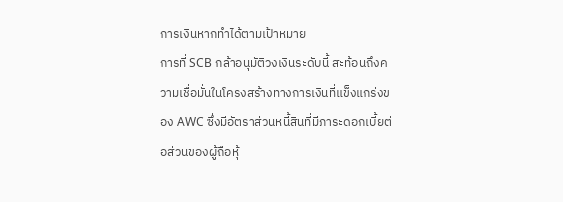การเงินหากทำได้ตามเป้าหมาย
การที่ SCB กล้าอนุมัติวงเงินระดับนี้ สะท้อนถึงความเชื่อมั่นในโครงสร้างทางการเงินที่แข็งแกร่งของ AWC ซึ่งมีอัตราส่วนหนี้สินที่มีภาระดอกเบี้ยต่อส่วนของผู้ถือหุ้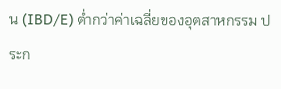น (IBD/E) ต่ำกว่าค่าเฉลี่ยของอุตสาหกรรม ประก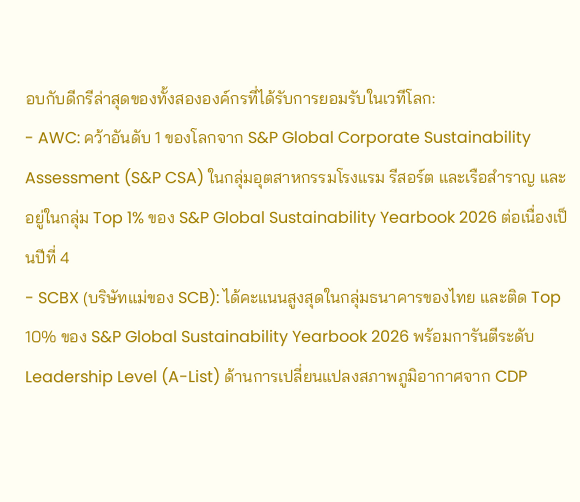อบกับดีกรีล่าสุดของทั้งสององค์กรที่ได้รับการยอมรับในเวทีโลก:
- AWC: คว้าอันดับ 1 ของโลกจาก S&P Global Corporate Sustainability Assessment (S&P CSA) ในกลุ่มอุตสาหกรรมโรงแรม รีสอร์ต และเรือสำราญ และอยู่ในกลุ่ม Top 1% ของ S&P Global Sustainability Yearbook 2026 ต่อเนื่องเป็นปีที่ 4
- SCBX (บริษัทแม่ของ SCB): ได้คะแนนสูงสุดในกลุ่มธนาคารของไทย และติด Top 10% ของ S&P Global Sustainability Yearbook 2026 พร้อมการันตีระดับ Leadership Level (A-List) ด้านการเปลี่ยนแปลงสภาพภูมิอากาศจาก CDP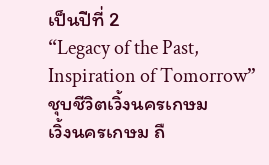เป็นปีที่ 2
“Legacy of the Past, Inspiration of Tomorrow” ชุบชีวิตเวิ้งนครเกษม
เวิ้งนครเกษม ถื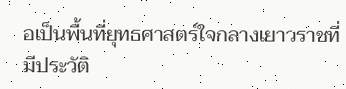อเป็นพื้นที่ยุทธศาสตร์ใจกลางเยาวราชที่มีประวัติ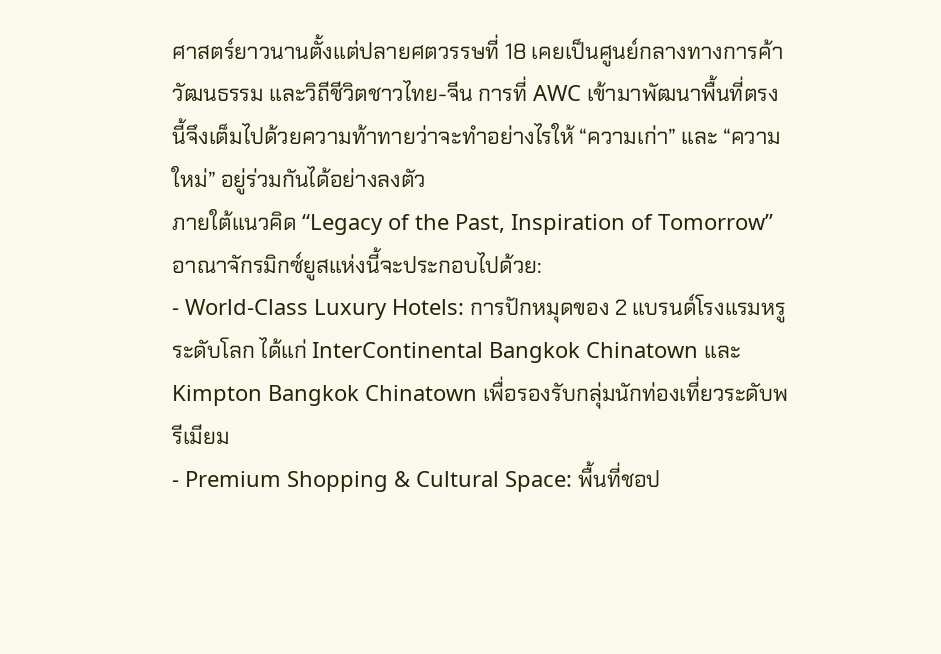ศาสตร์ยาวนานตั้งแต่ปลายศตวรรษที่ 18 เคยเป็นศูนย์กลางทางการค้า วัฒนธรรม และวิถีชีวิตชาวไทย-จีน การที่ AWC เข้ามาพัฒนาพื้นที่ตรงนี้จึงเต็มไปด้วยความท้าทายว่าจะทำอย่างไรให้ “ความเก่า” และ “ความใหม่” อยู่ร่วมกันได้อย่างลงตัว
ภายใต้แนวคิด “Legacy of the Past, Inspiration of Tomorrow” อาณาจักรมิกซ์ยูสแห่งนี้จะประกอบไปด้วย:
- World-Class Luxury Hotels: การปักหมุดของ 2 แบรนด์โรงแรมหรูระดับโลก ได้แก่ InterContinental Bangkok Chinatown และ Kimpton Bangkok Chinatown เพื่อรองรับกลุ่มนักท่องเที่ยวระดับพรีเมียม
- Premium Shopping & Cultural Space: พื้นที่ชอป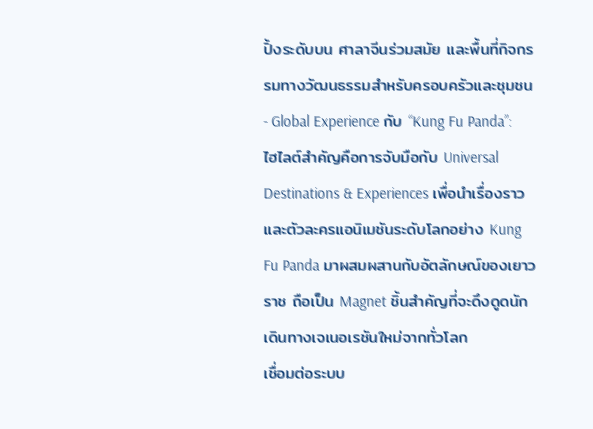ปิ้งระดับบน ศาลาจีนร่วมสมัย และพื้นที่กิจกรรมทางวัฒนธรรมสำหรับครอบครัวและชุมชน
- Global Experience กับ “Kung Fu Panda”: ไฮไลต์สำคัญคือการจับมือกับ Universal Destinations & Experiences เพื่อนำเรื่องราวและตัวละครแอนิเมชันระดับโลกอย่าง Kung Fu Panda มาผสมผสานกับอัตลักษณ์ของเยาวราช ถือเป็น Magnet ชิ้นสำคัญที่จะดึงดูดนักเดินทางเจเนอเรชันใหม่จากทั่วโลก
เชื่อมต่อระบบ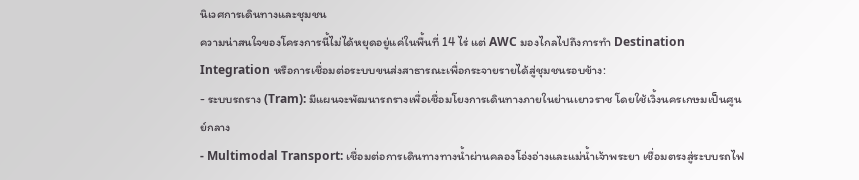นิเวศการเดินทางและชุมชน
ความน่าสนใจของโครงการนี้ไม่ได้หยุดอยู่แค่ในพื้นที่ 14 ไร่ แต่ AWC มองไกลไปถึงการทำ Destination Integration หรือการเชื่อมต่อระบบขนส่งสาธารณะเพื่อกระจายรายได้สู่ชุมชนรอบข้าง:
- ระบบรถราง (Tram): มีแผนจะพัฒนารถรางเพื่อเชื่อมโยงการเดินทางภายในย่านเยาวราช โดยใช้เวิ้งนครเกษมเป็นศูนย์กลาง
- Multimodal Transport: เชื่อมต่อการเดินทางทางน้ำผ่านคลองโอ่งอ่างและแม่น้ำเจ้าพระยา เชื่อมตรงสู่ระบบรถไฟ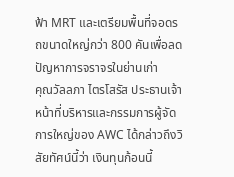ฟ้า MRT และเตรียมพื้นที่จอดรถขนาดใหญ่กว่า 800 คันเพื่อลดปัญหาการจราจรในย่านเก่า
คุณวัลลภา ไตรโสรัส ประธานเจ้าหน้าที่บริหารและกรรมการผู้จัดการใหญ่ของ AWC ได้กล่าวถึงวิสัยทัศน์นี้ว่า เงินทุนก้อนนี้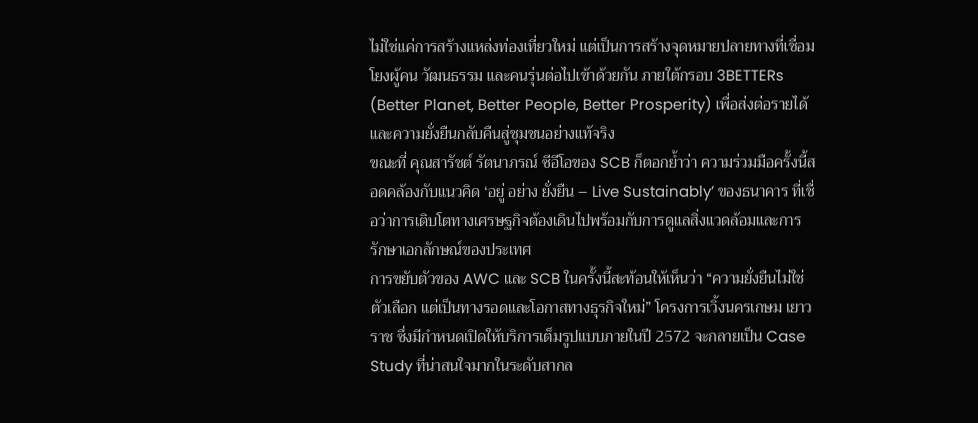ไม่ใช่แค่การสร้างแหล่งท่องเที่ยวใหม่ แต่เป็นการสร้างจุดหมายปลายทางที่เชื่อมโยงผู้คน วัฒนธรรม และคนรุ่นต่อไปเข้าด้วยกัน ภายใต้กรอบ 3BETTERs (Better Planet, Better People, Better Prosperity) เพื่อส่งต่อรายได้และความยั่งยืนกลับคืนสู่ชุมชนอย่างแท้จริง
ขณะที่ คุณสารัชต์ รัตนาภรณ์ ซีอีโอของ SCB ก็ตอกย้ำว่า ความร่วมมือครั้งนี้สอดคล้องกับแนวคิด ‘อยู่ อย่าง ยั่งยืน – Live Sustainably’ ของธนาคาร ที่เชื่อว่าการเติบโตทางเศรษฐกิจต้องเดินไปพร้อมกับการดูแลสิ่งแวดล้อมและการรักษาเอกลักษณ์ของประเทศ
การขยับตัวของ AWC และ SCB ในครั้งนี้สะท้อนให้เห็นว่า “ความยั่งยืนไม่ใช่ตัวเลือก แต่เป็นทางรอดและโอกาสทางธุรกิจใหม่” โครงการเวิ้งนครเกษม เยาวราช ซึ่งมีกำหนดเปิดให้บริการเต็มรูปแบบภายในปี 2572 จะกลายเป็น Case Study ที่น่าสนใจมากในระดับสากล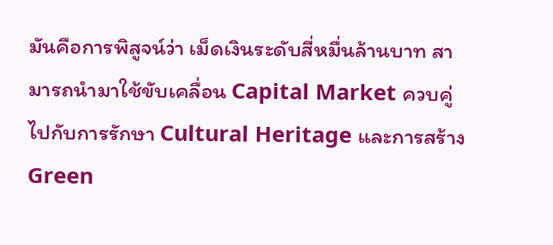มันคือการพิสูจน์ว่า เม็ดเงินระดับสี่หมื่นล้านบาท สามารถนำมาใช้ขับเคลื่อน Capital Market ควบคู่ไปกับการรักษา Cultural Heritage และการสร้าง Green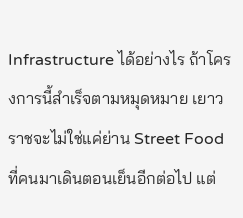Infrastructure ได้อย่างไร ถ้าโครงการนี้สำเร็จตามหมุดหมาย เยาวราชจะไม่ใช่แค่ย่าน Street Food ที่คนมาเดินตอนเย็นอีกต่อไป แต่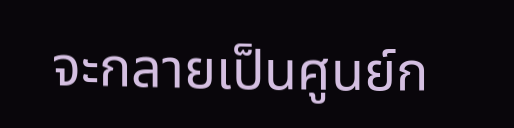จะกลายเป็นศูนย์ก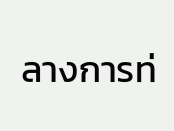ลางการท่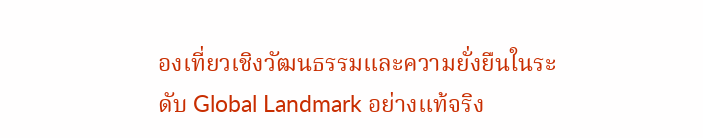องเที่ยวเชิงวัฒนธรรมและความยั่งยืนในระดับ Global Landmark อย่างแท้จริง